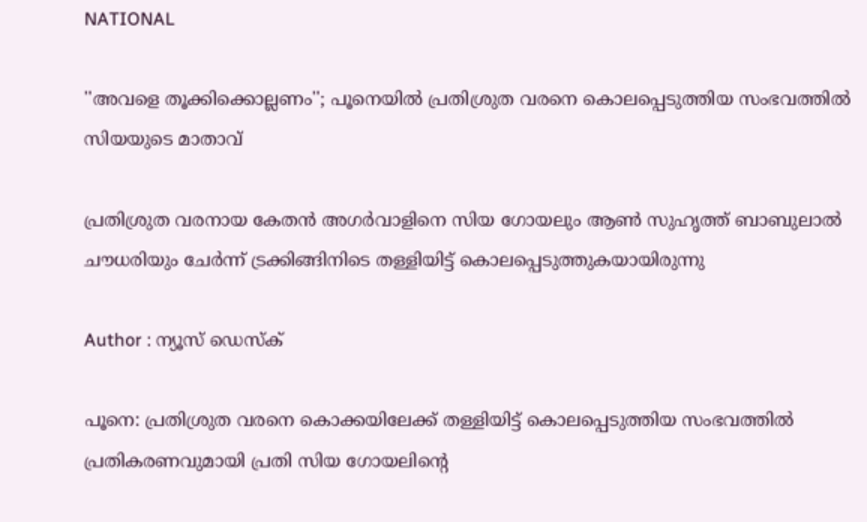NATIONAL

''അവളെ തൂക്കിക്കൊല്ലണം''; പൂനെയില്‍ പ്രതിശ്രുത വരനെ കൊലപ്പെടുത്തിയ സംഭവത്തില്‍ സിയയുടെ മാതാവ്

പ്രതിശ്രുത വരനായ കേതന്‍ അഗര്‍വാളിനെ സിയ ഗോയലും ആണ്‍ സുഹൃത്ത് ബാബുലാല്‍ ചൗധരിയും ചേര്‍ന്ന് ട്രക്കിങ്ങിനിടെ തള്ളിയിട്ട് കൊലപ്പെടുത്തുകയായിരുന്നു

Author : ന്യൂസ് ഡെസ്ക്

പൂനെ: പ്രതിശ്രുത വരനെ കൊക്കയിലേക്ക് തള്ളിയിട്ട് കൊലപ്പെടുത്തിയ സംഭവത്തില്‍ പ്രതികരണവുമായി പ്രതി സിയ ഗോയലിന്റെ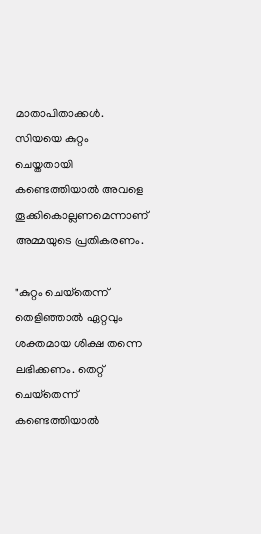മാതാപിതാക്കള്‍. സിയയെ കുറ്റം ചെയ്തതായി കണ്ടെത്തിയാല്‍ അവളെ തൂക്കികൊല്ലണമെന്നാണ് അമ്മയുടെ പ്രതികരണം.

"കുറ്റം ചെയ്‌തെന്ന് തെളിഞ്ഞാല്‍ ഏറ്റവും ശക്തമായ ശിക്ഷ തന്നെ ലഭിക്കണം. തെറ്റ് ചെയ്‌തെന്ന് കണ്ടെത്തിയാല്‍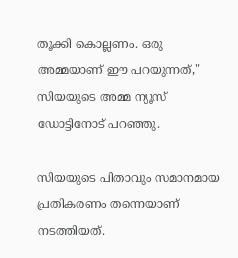തൂക്കി കൊല്ലണം. ഒരു അമ്മയാണ് ഈ പറയുന്നത്," സിയയുടെ അമ്മ ന്യൂസ് ഡോട്ടിനോട് പറഞ്ഞു.

സിയയുടെ പിതാവും സമാനമായ പ്രതികരണം തന്നെയാണ് നടത്തിയത്.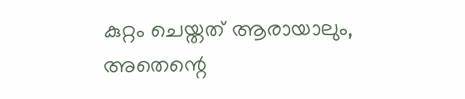കുറ്റം ചെയ്തത് ആരായാലും, അതെന്റെ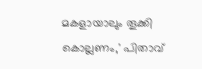മകളായാലും തൂക്കി കൊല്ലണം,' പിതാവ്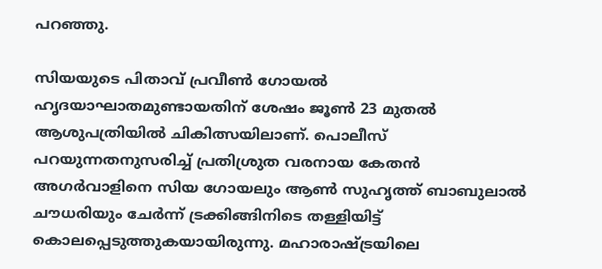പറഞ്ഞു.

സിയയുടെ പിതാവ് പ്രവീണ്‍ ഗോയല്‍ ഹൃദയാഘാതമുണ്ടായതിന് ശേഷം ജൂണ്‍ 23 മുതല്‍ ആശുപത്രിയില്‍ ചികിത്സയിലാണ്. പൊലീസ് പറയുന്നതനുസരിച്ച് പ്രതിശ്രുത വരനായ കേതന്‍ അഗര്‍വാളിനെ സിയ ഗോയലും ആണ്‍ സുഹൃത്ത് ബാബുലാല്‍ ചൗധരിയും ചേര്‍ന്ന് ട്രക്കിങ്ങിനിടെ തള്ളിയിട്ട് കൊലപ്പെടുത്തുകയായിരുന്നു. മഹാരാഷ്ട്രയിലെ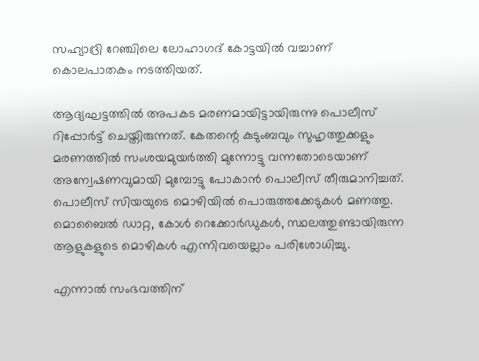സഹ്യാദ്രി റേഞ്ചിലെ ലോഹാഗദ് കോട്ടയില്‍ വച്ചാണ് കൊലപാതകം നടത്തിയത്.

ആദ്യഘട്ടത്തില്‍ അപകട മരണമായിട്ടായിരുന്നു പൊലീസ് റിപ്പോര്‍ട്ട് ചെയ്തിരുന്നത്. കേതന്റെ കുടുംബവും സുഹൃത്തുക്കളും മരണത്തില്‍ സംശയമുയര്‍ത്തി മുന്നോട്ടു വന്നതോടെയാണ് അന്വേഷണവുമായി മുമ്പോട്ടു പോകാന്‍ പൊലീസ് തീരുമാനിച്ചത്. പൊലീസ് സിയയുടെ മൊഴിയില്‍ പൊരുത്തക്കേടുകള്‍ മണത്തു. മൊബൈല്‍ ഡാറ്റ, കോള്‍ റെക്കോര്‍ഡുകള്‍, സ്ഥലത്തുണ്ടായിരുന്ന ആളുകളുടെ മൊഴികള്‍ എന്നിവയെല്ലാം പരിശോധിച്ചു.

എന്നാല്‍ സംഭവത്തിന്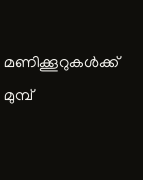മണിക്കൂറുകള്‍ക്ക് മുമ്പ്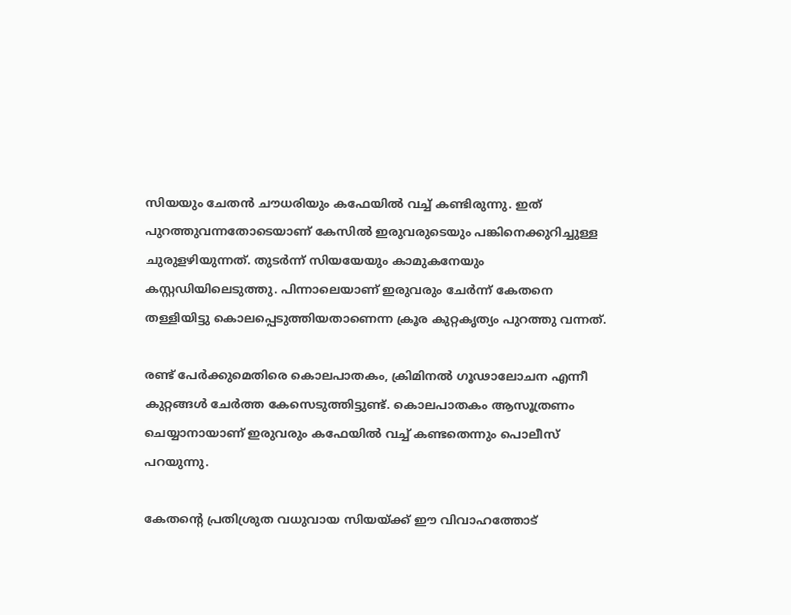സിയയും ചേതന്‍ ചൗധരിയും കഫേയില്‍ വച്ച് കണ്ടിരുന്നു. ഇത് പുറത്തുവന്നതോടെയാണ് കേസില്‍ ഇരുവരുടെയും പങ്കിനെക്കുറിച്ചുള്ള ചുരുളഴിയുന്നത്. തുടര്‍ന്ന് സിയയേയും കാമുകനേയും കസ്റ്റഡിയിലെടുത്തു. പിന്നാലെയാണ് ഇരുവരും ചേര്‍ന്ന് കേതനെ തള്ളിയിട്ടു കൊലപ്പെടുത്തിയതാണെന്ന ക്രൂര കുറ്റകൃത്യം പുറത്തു വന്നത്.

രണ്ട് പേര്‍ക്കുമെതിരെ കൊലപാതകം, ക്രിമിനല്‍ ഗൂഢാലോചന എന്നീ കുറ്റങ്ങള്‍ ചേര്‍ത്ത കേസെടുത്തിട്ടുണ്ട്. കൊലപാതകം ആസൂത്രണം ചെയ്യാനായാണ് ഇരുവരും കഫേയില്‍ വച്ച് കണ്ടതെന്നും പൊലീസ് പറയുന്നു.

കേതന്റെ പ്രതിശ്രുത വധുവായ സിയയ്ക്ക് ഈ വിവാഹത്തോട്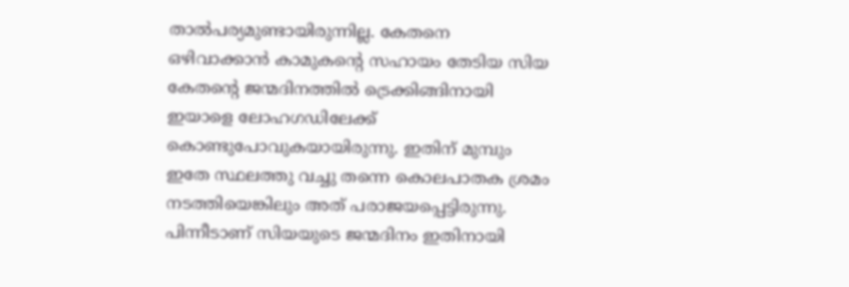താല്‍പര്യമുണ്ടായിരുന്നില്ല. കേതനെ ഒഴിവാക്കാന്‍ കാമുകന്റെ സഹായം തേടിയ സിയ കേതന്റെ ജന്മദിനത്തില്‍ ട്രെക്കിങ്ങിനായി ഇയാളെ ലോഹഗഡിലേക്ക് കൊണ്ടുപോവുകയായിരുന്നു. ഇതിന് മുമ്പും ഇതേ സ്ഥലത്തു വച്ചു തന്നെ കൊലപാതക ശ്രമം നടത്തിയെങ്കിലും അത് പരാജയപ്പെട്ടിരുന്നു. പിന്നീടാണ് സിയയുടെ ജന്മദിനം ഇതിനായി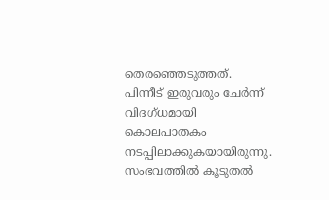തെരഞ്ഞെടുത്തത്. പിന്നീട് ഇരുവരും ചേര്‍ന്ന് വിദഗ്ധമായി കൊലപാതകം നടപ്പിലാക്കുകയായിരുന്നു. സംഭവത്തില്‍ കൂടുതല്‍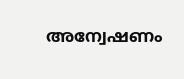അന്വേഷണം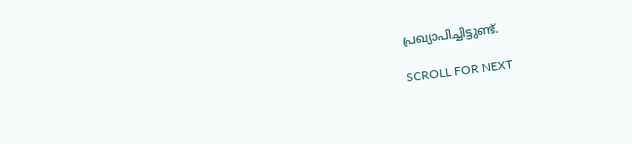പ്രഖ്യാപിച്ചിട്ടുണ്ട്.

SCROLL FOR NEXT